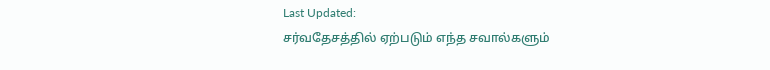Last Updated:
சர்வதேசத்தில் ஏற்படும் எந்த சவால்களும்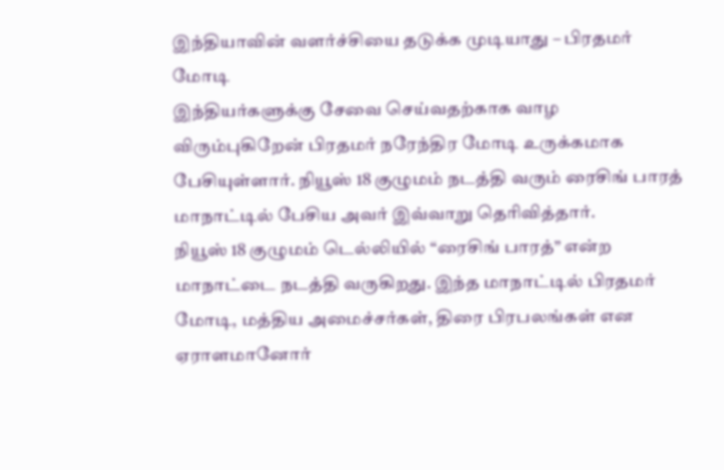இந்தியாவின் வளர்ச்சியை தடுக்க முடியாது – பிரதமர் மோடி
இந்தியர்களுக்கு சேவை செய்வதற்காக வாழ விரும்புகிறேன் பிரதமர் நரேந்திர மோடி உருக்கமாக பேசியுள்ளார். நியூஸ் 18 குழுமம் நடத்தி வரும் ரைசிங் பாரத் மாநாட்டில் பேசிய அவர் இவ்வாறு தெரிவித்தார்.
நியூஸ் 18 குழுமம் டெல்லியில் “ரைசிங் பாரத்” என்ற மாநாட்டை நடத்தி வருகிறது. இந்த மாநாட்டில் பிரதமர் மோடி, மத்திய அமைச்சர்கள், திரை பிரபலங்கள் என ஏராளமானோர்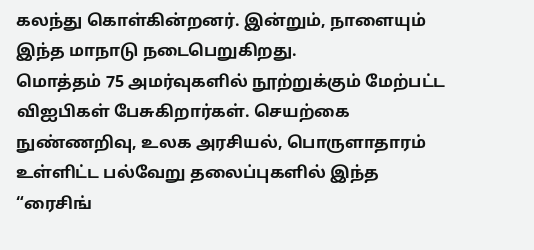கலந்து கொள்கின்றனர். இன்றும், நாளையும் இந்த மாநாடு நடைபெறுகிறது.
மொத்தம் 75 அமர்வுகளில் நூற்றுக்கும் மேற்பட்ட விஐபிகள் பேசுகிறார்கள். செயற்கை நுண்ணறிவு, உலக அரசியல், பொருளாதாரம் உள்ளிட்ட பல்வேறு தலைப்புகளில் இந்த “ரைசிங்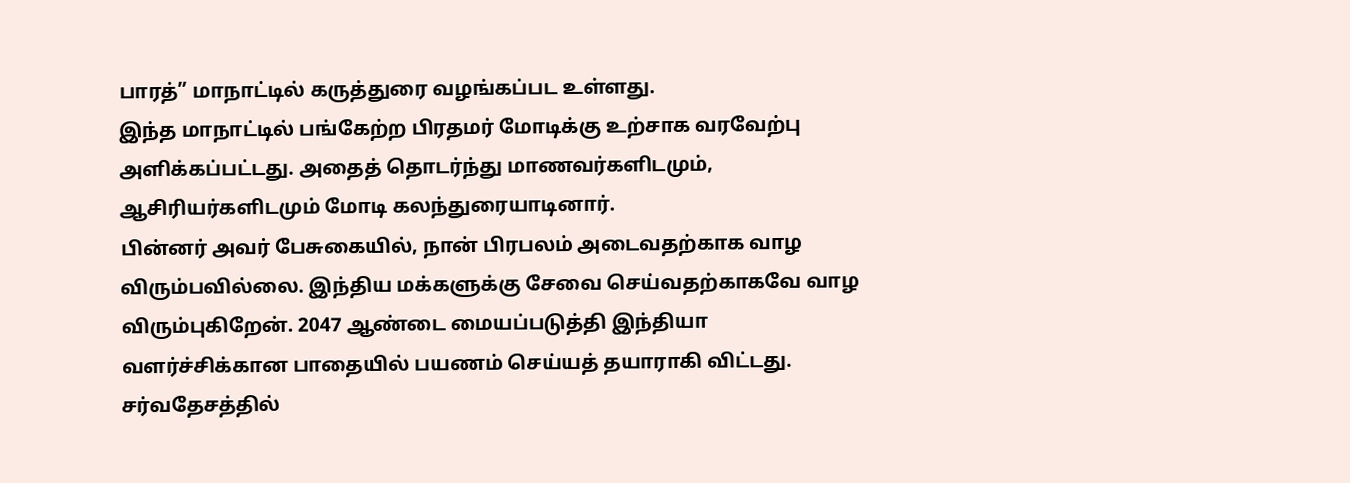பாரத்” மாநாட்டில் கருத்துரை வழங்கப்பட உள்ளது.
இந்த மாநாட்டில் பங்கேற்ற பிரதமர் மோடிக்கு உற்சாக வரவேற்பு அளிக்கப்பட்டது. அதைத் தொடர்ந்து மாணவர்களிடமும், ஆசிரியர்களிடமும் மோடி கலந்துரையாடினார்.
பின்னர் அவர் பேசுகையில், நான் பிரபலம் அடைவதற்காக வாழ விரும்பவில்லை. இந்திய மக்களுக்கு சேவை செய்வதற்காகவே வாழ விரும்புகிறேன். 2047 ஆண்டை மையப்படுத்தி இந்தியா வளர்ச்சிக்கான பாதையில் பயணம் செய்யத் தயாராகி விட்டது. சர்வதேசத்தில்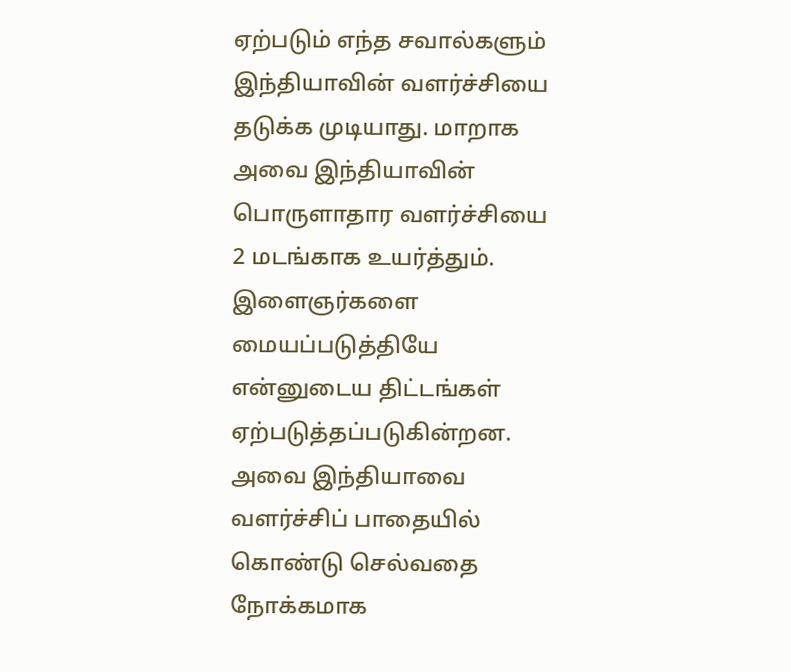ஏற்படும் எந்த சவால்களும் இந்தியாவின் வளர்ச்சியை தடுக்க முடியாது. மாறாக அவை இந்தியாவின் பொருளாதார வளர்ச்சியை 2 மடங்காக உயர்த்தும்.
இளைஞர்களை மையப்படுத்தியே என்னுடைய திட்டங்கள் ஏற்படுத்தப்படுகின்றன. அவை இந்தியாவை வளர்ச்சிப் பாதையில் கொண்டு செல்வதை நோக்கமாக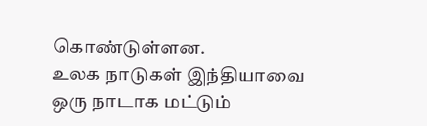கொண்டுள்ளன.
உலக நாடுகள் இந்தியாவை ஒரு நாடாக மட்டும்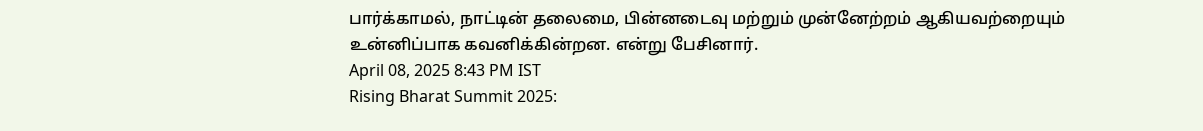பார்க்காமல், நாட்டின் தலைமை, பின்னடைவு மற்றும் முன்னேற்றம் ஆகியவற்றையும் உன்னிப்பாக கவனிக்கின்றன. என்று பேசினார்.
April 08, 2025 8:43 PM IST
Rising Bharat Summit 2025: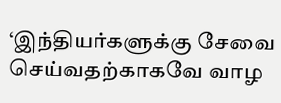‘இந்தியர்களுக்கு சேவை செய்வதற்காகவே வாழ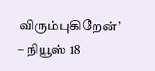விரும்புகிறேன்’ – நியூஸ் 18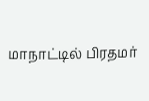மாநாட்டில் பிரதமர்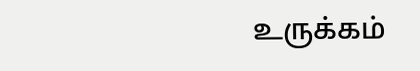உருக்கம்